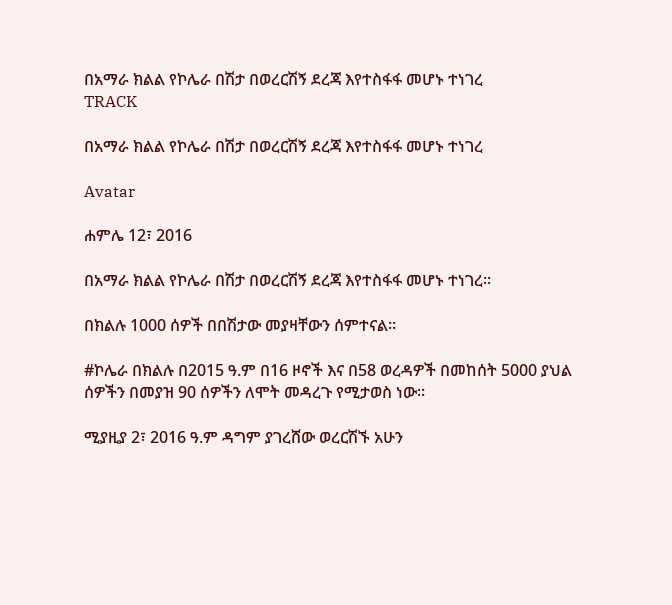በአማራ ክልል የኮሌራ በሽታ በወረርሽኝ ደረጃ እየተስፋፋ መሆኑ ተነገረ
TRACK

በአማራ ክልል የኮሌራ በሽታ በወረርሽኝ ደረጃ እየተስፋፋ መሆኑ ተነገረ

Avatar

ሐምሌ 12፣ 2016

በአማራ ክልል የኮሌራ በሽታ በወረርሽኝ ደረጃ እየተስፋፋ መሆኑ ተነገረ፡፡

በክልሉ 1000 ሰዎች በበሽታው መያዛቸውን ሰምተናል፡፡

#ኮሌራ በክልሉ በ2015 ዓ.ም በ16 ዞኖች እና በ58 ወረዳዎች በመከሰት 5000 ያህል ሰዎችን በመያዝ 90 ሰዎችን ለሞት መዳረጉ የሚታወስ ነው፡፡

ሚያዚያ 2፣ 2016 ዓ.ም ዳግም ያገረሸው ወረርሽኙ አሁን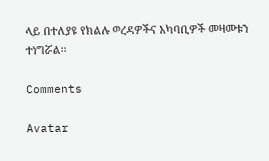ላይ በተለያዩ የክልሉ ወረዳዎችና አካባቢዎች መዛመቱን ተነግሯል፡፡

Comments

Avatar